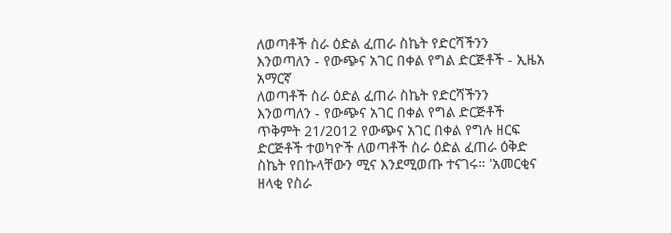ለወጣቶች ስራ ዕድል ፈጠራ ስኬት የድርሻችንን እንወጣለን - የውጭና አገር በቀል የግል ድርጅቶች - ኢዜአ አማርኛ
ለወጣቶች ስራ ዕድል ፈጠራ ስኬት የድርሻችንን እንወጣለን - የውጭና አገር በቀል የግል ድርጅቶች
ጥቅምት 21/2012 የውጭና አገር በቀል የግሉ ዘርፍ ድርጅቶች ተወካዮች ለወጣቶች ስራ ዕድል ፈጠራ ዕቅድ ስኬት የበኩላቸውን ሚና እንደሚወጡ ተናገሩ። 'አመርቂና ዘላቂ የስራ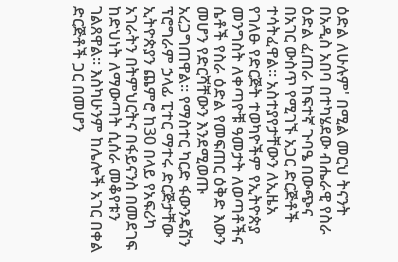ዕድል ለሁሉም' በሚል መርህ ትናንት በአዲስ አበባ በተካሄደው ብሔራዊ የስራ ዕድል ፈጠራ ከፍተኛ ጉባዔ በውጭና በአገር ውስጥ የሚገኙ አጋር ድርጅቶች ተሳትፈዋል። አስተያየታቸውን ለኢዜአ የገለፁ የድርጅት ተወካዮችም የኢትዮጵያ መንግስት ለቀጣዮቹ ዓመታት ለወጣቶችና ሴቶች የስራ ዕድል የመፍጠር ዕቅድ እውን መሆን የድርሻቸውን እንደሚወጡ አረጋግጠዋል። የማስተር ካርድ ፋውንዴሽን ፕሮግራም ኃላፊ ፒተር ማተሩ ድርጅታቸው ኢትዮጵያን ጨምሮ ከ30 በላይ የአፍሪካ አገራትን በትምህርትና በፋይናንስ በመደገፍ ከድህነት ለማውጣት ሲሰራ መቆየቱን ገልጸዋል። እስካሁንም ከሌሎች አገር በቀል ድርጅቶች ጋር በመሆን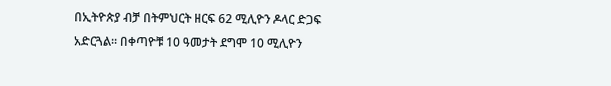በኢትዮጵያ ብቻ በትምህርት ዘርፍ 62 ሚሊዮን ዶላር ድጋፍ አድርጓል። በቀጣዮቹ 10 ዓመታት ደግሞ 10 ሚሊዮን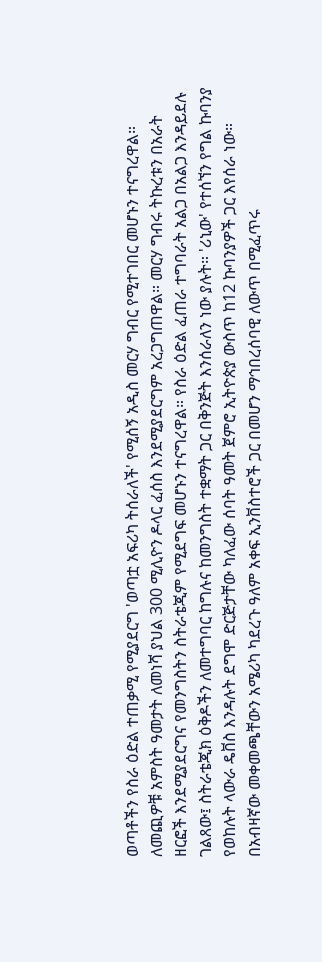ወጣቶችን የስራ ዕድል ተጠቃሚ የሚያደርግ 'ወጣቷ አፍሪካ ትሰራለች' የሚሰኝ አዲስ መርሃ ግብር የሚተገበር መሆኑን ተናግረዋል። ለመጪዎቹ አምስት ዓመታት ለመነሻ ያህል 300 ሚሊዮን ዶላር ፈሰስ እንደሚያደርግም አረጋግጠዋል። መርሃ ግብሩ ትኩረቱን በአራት ዘርፎች እንደሚያደርግና የመንግስትን ስትራቴጂም የሚደግፍ መሆኑን ተናግረዋል። የስራ ዕድል ፈጠራ ተግባራት አልጋ በአልጋ እንዳይደሉ ገልጸው፤ ስትራቴጂክ ዕቅዶችን ለመተግባር ከግሉና ከመንግስት ተቋማት ጋር በቅንጅት እንሰራለን ነው ያሉት። 'ሪኒው' የተሰኘን የግል ኩባንያ የወከሉት ላውራ ዴቨስ እንዳሉት ደግሞ ድርጅታቸው ካለፈው ሰባት ዓመት ጀምሮ ኢትዮጵያ ውስጥ ከ12 ኩባንያዎች ጋር እየሰራ ነው። በአብዛኛው መቀመጫቸውን አሜሪካ ካደረጉ ዓለም አቀፍ ኢንቨስተሮች ጋር በመሆን ማኅበረሰባዊ ለውጥ በሚፈጥሩ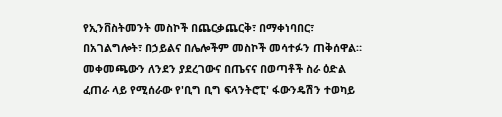የኢንቨስትመንት መስኮች በጨርቃጨርቅ፣ በማቀነባበር፣ በአገልግሎት፣ በኃይልና በሌሎችም መስኮች መሳተፉን ጠቅሰዋል። መቀመጫውን ለንደን ያደረገውና በጤናና በወጣቶች ስራ ዕድል ፈጠራ ላይ የሚሰራው የ'ቢግ ቢግ ፍላንትሮፒ' ፋውንዴሽን ተወካይ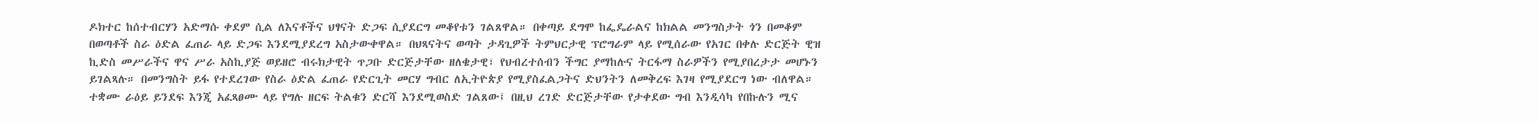ዶክተር ከሰተብርሃን አድማሱ ቀደም ሲል ለእናቶችና ህፃናት ድጋፍ ሲያደርግ መቆየቱን ገልጸዋል። በቀጣይ ደግሞ ከፌዴራልና ከክልል መንግስታት ጎን በመቆም በወጣቶች ስራ ዕድል ፈጠራ ላይ ድጋፍ እንደሚያደረግ አስታውቀዋል። በህጻናትና ወጣት ታዳጊዎች ትምህርታዊ ፕሮግራም ላይ የሚሰራው የአገር በቀሉ ድርጅት ዊዝ ኪድስ መሥራችና ዋና ሥራ አስኪያጅ ወይዘሮ ብሩክታዊት ጥጋቡ ድርጅታቸው ዘለቄታዊ፣ የህብረተሰብን ችግር ያማከሉና ትርፋማ ስራዎችን የሚያበረታታ መሆኑን ይገልጻሉ። በመንግስት ይፋ የተደረገው የስራ ዕድል ፈጠራ የድርጊት መርሃ ግብር ለኢትዮጵያ የሚያስፈልጋትና ድህንትን ለመቅረፍ እገዛ የሚያደርግ ነው ብለዋል። ተቋሙ ራዕይ ይንደፍ እንጂ አፈጻፀሙ ላይ የግሉ ዘርፍ ትልቁን ድርሻ እንደሚወስድ ገልጸው፤ በዚህ ረገድ ድርጅታቸው የታቀደው ግብ እንዲሳካ የበኩሉን ሚና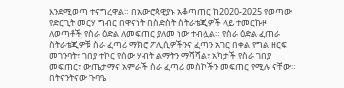እንደሚወጣ ተናግረዋል። በአውሮጳዊያኑ አቆጣጠር ከ2020-2025 የወጣው የድርጊት መርሃ ግብር በዋናነት በስድስት ስትራቴጂዎች ላይ ተመርኩዞ ለወጣቶች የስራ ዕድል ለመፍጠር ያለመ ነው ተብሏል። የስራ ዕድል ፈጠራ ስትራቴጂዎቹ ስራ ፈጣሪ ማክሮ ፖሊሲዎችንና ፈጣን አገር በቀል የግል ዘርፍ መገንባት፣ ገበያ ተኮር የሰው ሃብት ልማትን ማሻሻል፣ አካታች የስራ ገበያ መፍጠር፣ ውጤታማና አምራች ስራ ፈጣሪ መስኮችን መፍጠር የሚሉ ናቸው። በትናንትናው ጉባዔ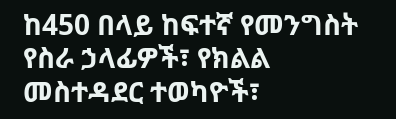ከ450 በላይ ከፍተኛ የመንግስት የስራ ኃላፊዎች፣ የክልል መስተዳደር ተወካዮች፣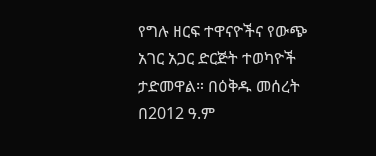የግሉ ዘርፍ ተዋናዮችና የውጭ አገር አጋር ድርጅት ተወካዮች ታድመዋል። በዕቅዱ መሰረት በ2012 ዓ.ም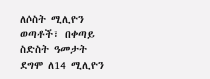ለሶስት ሚሊዮን ወጣቶች፣ በቀጣይ ስድስት ዓመታት ደግሞ ለ14 ሚሊዮን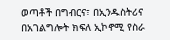ወጣቶች በግብርና፣ በኢንዱስትሪና በአገልግሎት ክፍለ ኢኮኖሚ የስራ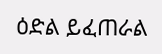ዕድል ይፈጠራል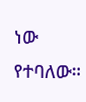ነው የተባለው።